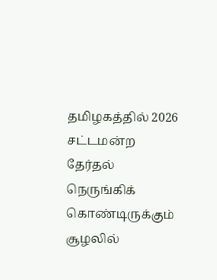தமிழகத்தில் 2026 சட்டமன்ற தேர்தல் நெருங்கிக் கொண்டிருக்கும் சூழலில்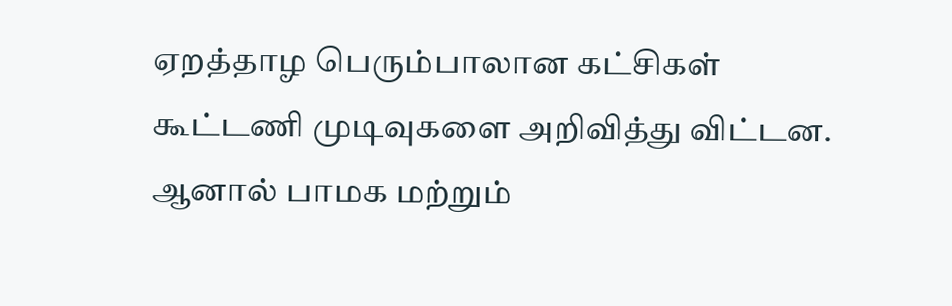ஏறத்தாழ பெரும்பாலான கட்சிகள் கூட்டணி முடிவுகளை அறிவித்து விட்டன. ஆனால் பாமக மற்றும்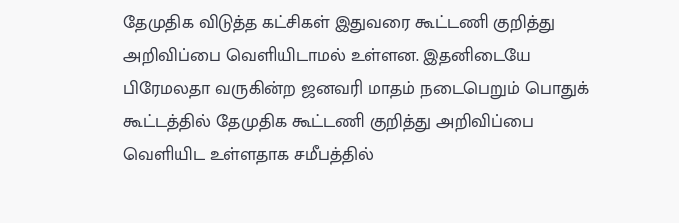தேமுதிக விடுத்த கட்சிகள் இதுவரை கூட்டணி குறித்து அறிவிப்பை வெளியிடாமல் உள்ளன. இதனிடையே பிரேமலதா வருகின்ற ஜனவரி மாதம் நடைபெறும் பொதுக் கூட்டத்தில் தேமுதிக கூட்டணி குறித்து அறிவிப்பை வெளியிட உள்ளதாக சமீபத்தில்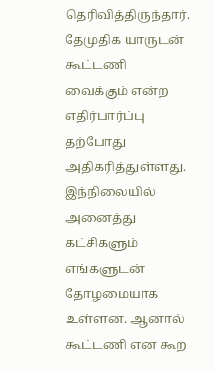தெரிவித்திருந்தார். தேமுதிக யாருடன் கூட்டணி வைக்கும் என்ற எதிர்பார்ப்பு தற்போது அதிகரித்துள்ளது.
இந்நிலையில் அனைத்து கட்சிகளும் எங்களுடன் தோழமையாக உள்ளன. ஆனால் கூட்டணி என கூற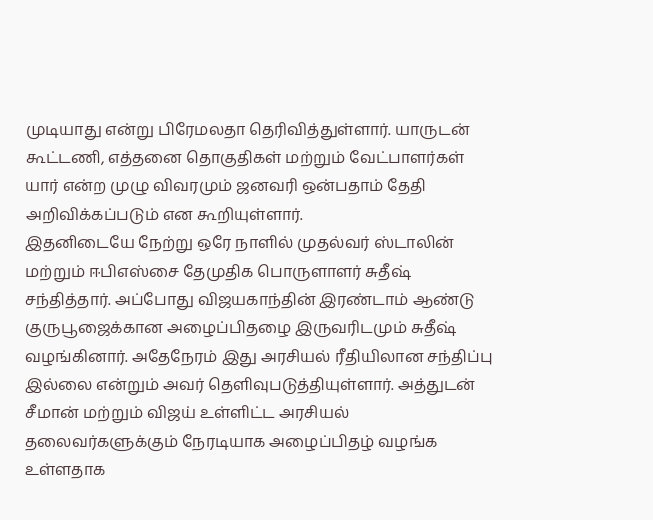முடியாது என்று பிரேமலதா தெரிவித்துள்ளார். யாருடன் கூட்டணி, எத்தனை தொகுதிகள் மற்றும் வேட்பாளர்கள் யார் என்ற முழு விவரமும் ஜனவரி ஒன்பதாம் தேதி அறிவிக்கப்படும் என கூறியுள்ளார்.
இதனிடையே நேற்று ஒரே நாளில் முதல்வர் ஸ்டாலின் மற்றும் ஈபிஎஸ்சை தேமுதிக பொருளாளர் சுதீஷ் சந்தித்தார். அப்போது விஜயகாந்தின் இரண்டாம் ஆண்டு குருபூஜைக்கான அழைப்பிதழை இருவரிடமும் சுதீஷ் வழங்கினார். அதேநேரம் இது அரசியல் ரீதியிலான சந்திப்பு இல்லை என்றும் அவர் தெளிவுபடுத்தியுள்ளார். அத்துடன் சீமான் மற்றும் விஜய் உள்ளிட்ட அரசியல் தலைவர்களுக்கும் நேரடியாக அழைப்பிதழ் வழங்க உள்ளதாக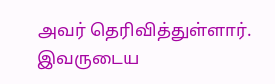அவர் தெரிவித்துள்ளார். இவருடைய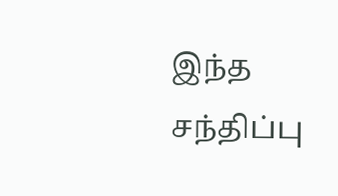இந்த சந்திப்பு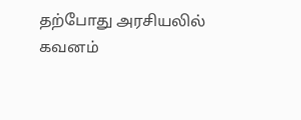தற்போது அரசியலில் கவனம்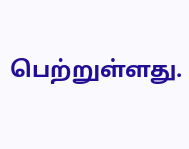பெற்றுள்ளது.